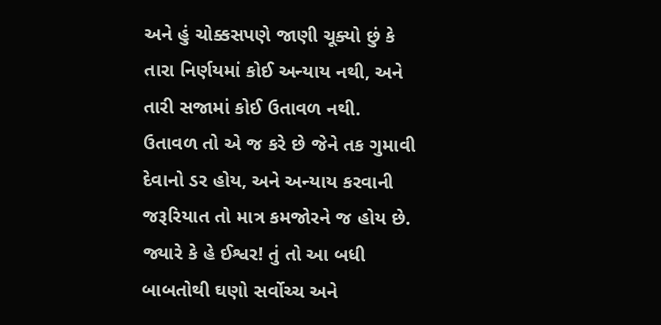અને હું ચોક્કસપણે જાણી ચૂક્યો છું કે તારા નિર્ણયમાં કોઈ અન્યાય નથી, અને તારી સજામાં કોઈ ઉતાવળ નથી. ઉતાવળ તો એ જ કરે છે જેને તક ગુમાવી દેવાનો ડર હોય, અને અન્યાય કરવાની જરૂરિયાત તો માત્ર કમજોરને જ હોય છે. જ્યારે કે હે ઈશ્વર! તું તો આ બધી બાબતોથી ઘણો સર્વોચ્ચ અને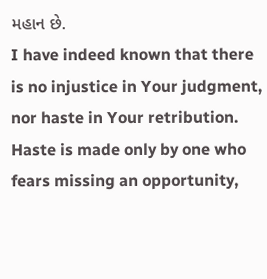મહાન છે.
I have indeed known that there is no injustice in Your judgment, nor haste in Your retribution. Haste is made only by one who fears missing an opportunity,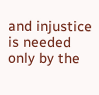and injustice is needed only by the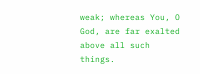weak; whereas You, O God, are far exalted above all such things.